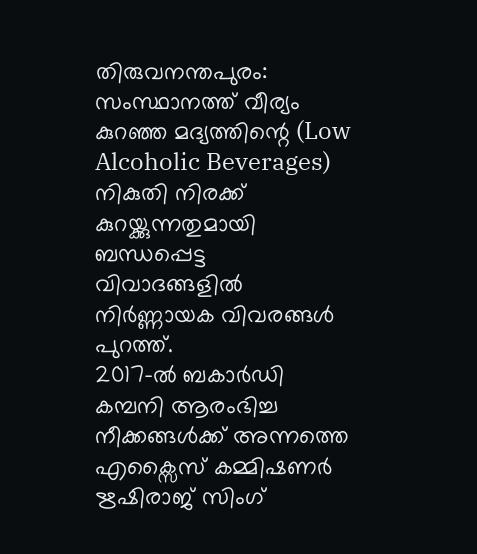തിരുവനന്തപുരം: സംസ്ഥാനത്ത് വീര്യം കുറഞ്ഞ മദ്യത്തിന്റെ (Low Alcoholic Beverages) നികുതി നിരക്ക് കുറയ്ക്കുന്നതുമായി ബന്ധപ്പെട്ട വിവാദങ്ങളിൽ നിർണ്ണായക വിവരങ്ങൾ പുറത്ത്.
2017-ൽ ബകാർഡി കമ്പനി ആരംഭിച്ച നീക്കങ്ങൾക്ക് അന്നത്തെ എക്സൈസ് കമ്മിഷണർ ഋഷിരാജ് സിംഗ്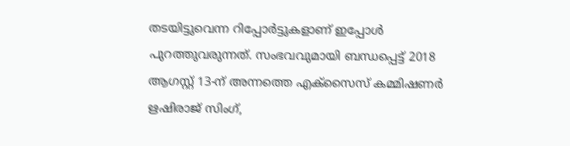തടയിട്ടുവെന്ന റിപ്പോർട്ടുകളാണ് ഇപ്പോൾ പുറത്തുവരുന്നത്. സംഭവവുമായി ബന്ധപ്പെട്ട് 2018 ആഗസ്റ്റ് 13-ന് അന്നത്തെ എക്സൈസ് കമ്മിഷണർ ഋഷിരാജ് സിംഗ്,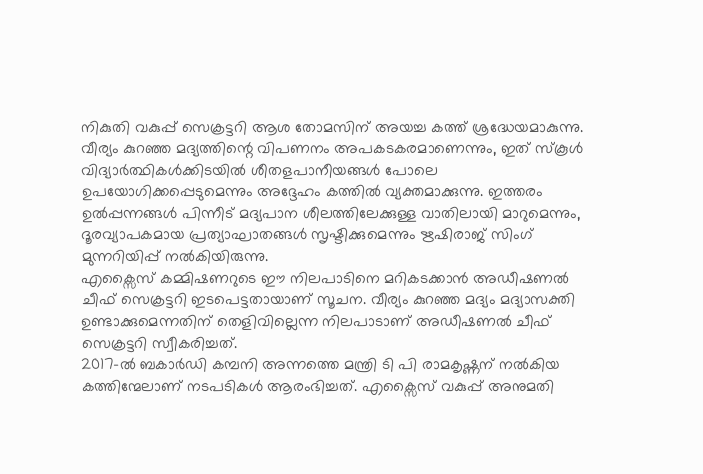നികുതി വകുപ്പ് സെക്രട്ടറി ആശ തോമസിന് അയച്ച കത്ത് ശ്രദ്ധേയമാകുന്നു.
വീര്യം കുറഞ്ഞ മദ്യത്തിന്റെ വിപണനം അപകടകരമാണെന്നും, ഇത് സ്കൂൾ വിദ്യാർത്ഥികൾക്കിടയിൽ ശീതളപാനീയങ്ങൾ പോലെ ഉപയോഗിക്കപ്പെടുമെന്നും അദ്ദേഹം കത്തിൽ വ്യക്തമാക്കുന്നു. ഇത്തരം ഉൽപ്പന്നങ്ങൾ പിന്നീട് മദ്യപാന ശീലത്തിലേക്കുള്ള വാതിലായി മാറുമെന്നും, ദൂരവ്യാപകമായ പ്രത്യാഘാതങ്ങൾ സൃഷ്ടിക്കുമെന്നും ഋഷിരാജ് സിംഗ് മുന്നറിയിപ്പ് നൽകിയിരുന്നു.
എക്സൈസ് കമ്മിഷണറുടെ ഈ നിലപാടിനെ മറികടക്കാൻ അഡീഷണൽ ചീഫ് സെക്രട്ടറി ഇടപെട്ടതായാണ് സൂചന. വീര്യം കുറഞ്ഞ മദ്യം മദ്യാസക്തി ഉണ്ടാക്കുമെന്നതിന് തെളിവില്ലെന്ന നിലപാടാണ് അഡീഷണൽ ചീഫ് സെക്രട്ടറി സ്വീകരിച്ചത്.
2017-ൽ ബകാർഡി കമ്പനി അന്നത്തെ മന്ത്രി ടി പി രാമകൃഷ്ണന് നൽകിയ കത്തിന്മേലാണ് നടപടികൾ ആരംഭിച്ചത്. എക്സൈസ് വകുപ്പ് അനുമതി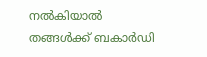നൽകിയാൽ തങ്ങൾക്ക് ബകാർഡി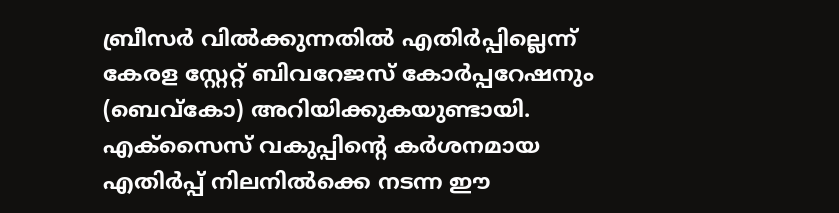ബ്രീസർ വിൽക്കുന്നതിൽ എതിർപ്പില്ലെന്ന് കേരള സ്റ്റേറ്റ് ബിവറേജസ് കോർപ്പറേഷനും (ബെവ്കോ) അറിയിക്കുകയുണ്ടായി.
എക്സൈസ് വകുപ്പിന്റെ കർശനമായ എതിർപ്പ് നിലനിൽക്കെ നടന്ന ഈ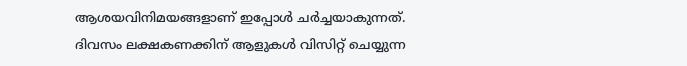ആശയവിനിമയങ്ങളാണ് ഇപ്പോൾ ചർച്ചയാകുന്നത്.
ദിവസം ലക്ഷകണക്കിന് ആളുകൾ വിസിറ്റ് ചെയ്യുന്ന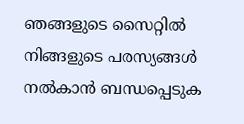ഞങ്ങളുടെ സൈറ്റിൽ നിങ്ങളുടെ പരസ്യങ്ങൾ നൽകാൻ ബന്ധപ്പെടുക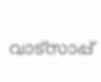വാട്സാപ്പ്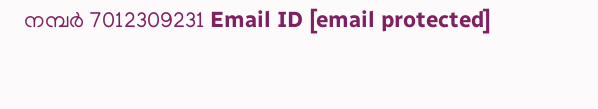നമ്പർ 7012309231 Email ID [email protected]